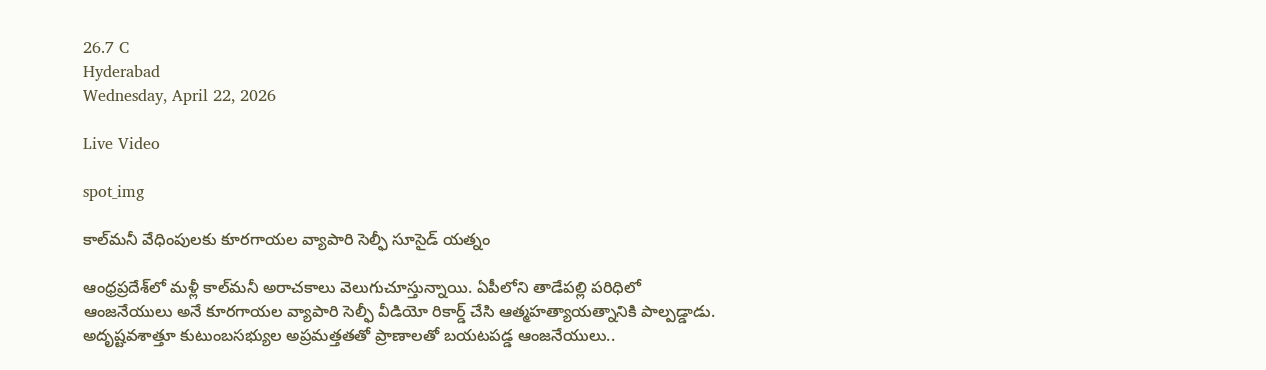26.7 C
Hyderabad
Wednesday, April 22, 2026

Live Video

spot_img

కాల్‌మనీ వేధింపులకు కూరగాయల వ్యాపారి సెల్ఫీ సూసైడ్‌ యత్నం

ఆంధ్రప్రదేశ్‌లో మళ్లీ కాల్‌మనీ అరాచకాలు వెలుగుచూస్తున్నాయి. ఏపీలోని తాడేపల్లి పరిధిలో ఆంజనేయులు అనే కూరగాయల వ్యాపారి సెల్ఫీ వీడియో రికార్డ్‌ చేసి ఆత్మహత్యాయత్నానికి పాల్పడ్డాడు. అదృష్టవశాత్తూ కుటుంబసభ్యుల అప్రమత్తతతో ప్రాణాలతో బయటపడ్డ ఆంజనేయులు..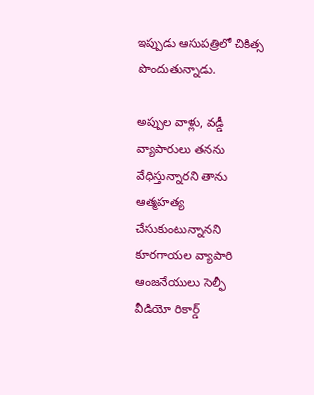ఇప్పుడు ఆసుపత్రిలో చికిత్స పొందుతున్నాడు.

అప్పుల వాళ్లు, వడ్డీ వ్యాపారులు తనను వేధిస్తున్నారని తాను ఆత్మహత్య చేసుకుంటున్నానని కూరగాయల వ్యాపారి ఆంజనేయులు సెల్ఫీ వీడియో రికార్డ్‌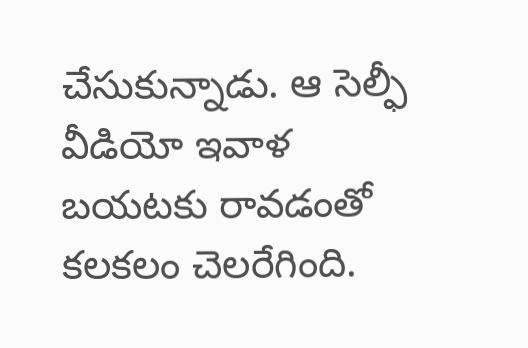చేసుకున్నాడు. ఆ సెల్ఫీ వీడియో ఇవాళ బయటకు రావడంతో కలకలం చెలరేగింది.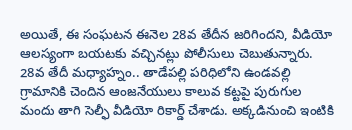అయితే, ఈ సంఘటన ఈనెల 28వ తేదీన జరిగిందని, వీడియో ఆలస్యంగా బయటకు వచ్చినట్లు పోలీసులు చెబుతున్నారు. 28వ తేదీ మధ్యాహ్నం.. తాడేపల్లి పరిధిలోని ఉండవల్లి గ్రామానికి చెందిన ఆంజనేయులు కాలువ కట్టపై పురుగుల మందు తాగి సెల్ఫీ వీడియో రికార్డ్‌ చేశాడు. అక్కడినుంచి ఇంటికి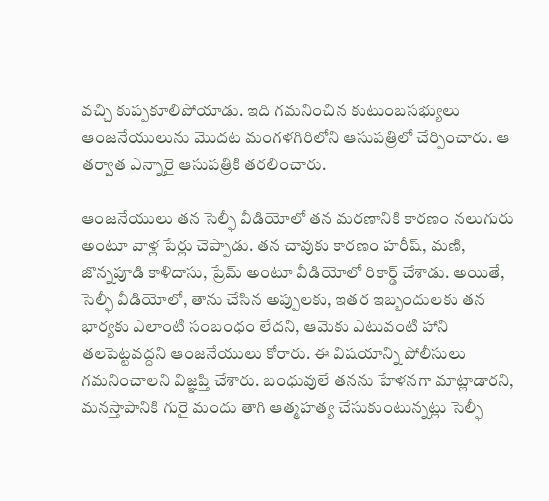వచ్చి కుప్పకూలిపోయాడు. ఇది గమనించిన కుటుంబసభ్యులు ఆంజనేయులును మొదట మంగళగిరిలోని ఆసుపత్రిలో చేర్పించారు. ఆ తర్వాత ఎన్నారై ఆసుపత్రికి తరలించారు.

ఆంజనేయులు తన సెల్ఫీ వీడియోలో తన మరణానికి కారణం నలుగురు అంటూ వాళ్ల పేర్లు చెప్పాడు. తన చావుకు కారణం హరీష్‌, మణి, జొన్నపూడి కాళిదాసు, ప్రేమ్‌ అంటూ వీడియోలో రికార్డ్‌ చేశాడు. అయితే, సెల్ఫీ వీడియోలో, తాను చేసిన అప్పులకు, ఇతర ఇబ్బందులకు తన భార్యకు ఎలాంటి సంబంధం లేదని, ఆమెకు ఎటువంటి హాని తలపెట్టవద్దని ఆంజనేయులు కోరారు. ఈ విషయాన్ని పోలీసులు గమనించాలని విజ్ఞప్తి చేశారు. బంధువులే తనను హేళనగా మాట్లాడారని, మనస్తాపానికి గురై మందు తాగి ఆత్మహత్య చేసుకుంటున్నట్లు సెల్ఫీ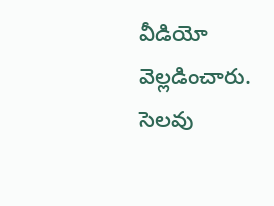వీడియో వెల్లడించారు. సెలవు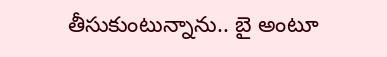తీసుకుంటున్నాను.. బై అంటూ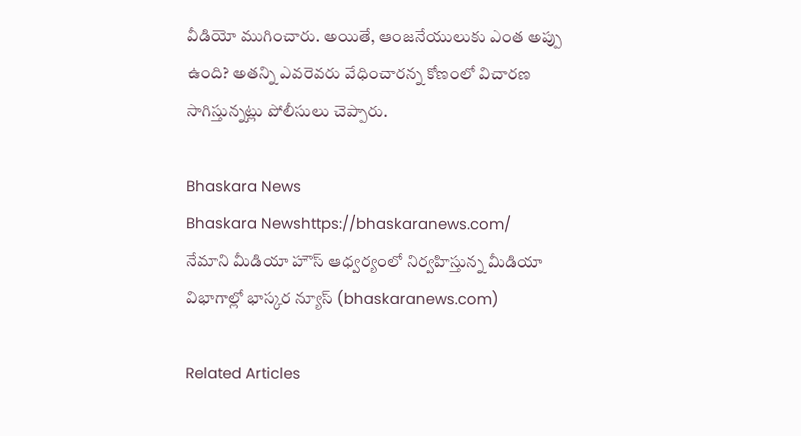వీడియో ముగించారు. అయితే, ఆంజనేయులుకు ఎంత అప్పు ఉంది? అతన్ని ఎవరెవరు వేధించారన్న కోణంలో విచారణ సాగిస్తున్నట్లు పోలీసులు చెప్పారు.

Bhaskara News
Bhaskara Newshttps://bhaskaranews.com/
నేమాని మీడియా హౌస్ ఆధ్వర్యంలో నిర్వహిస్తున్న మీడియా విభాగాల్లో భాస్కర న్యూస్ (bhaskaranews.com)

Related Articles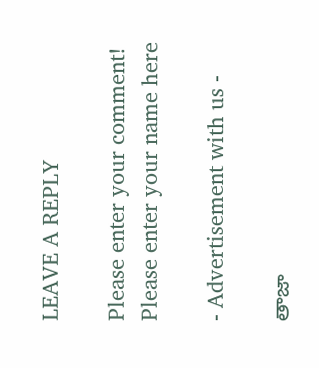LEAVE A REPLY

Please enter your comment!
Please enter your name here

- Advertisement with us -

తాజా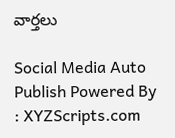వార్తలు

Social Media Auto Publish Powered By : XYZScripts.com